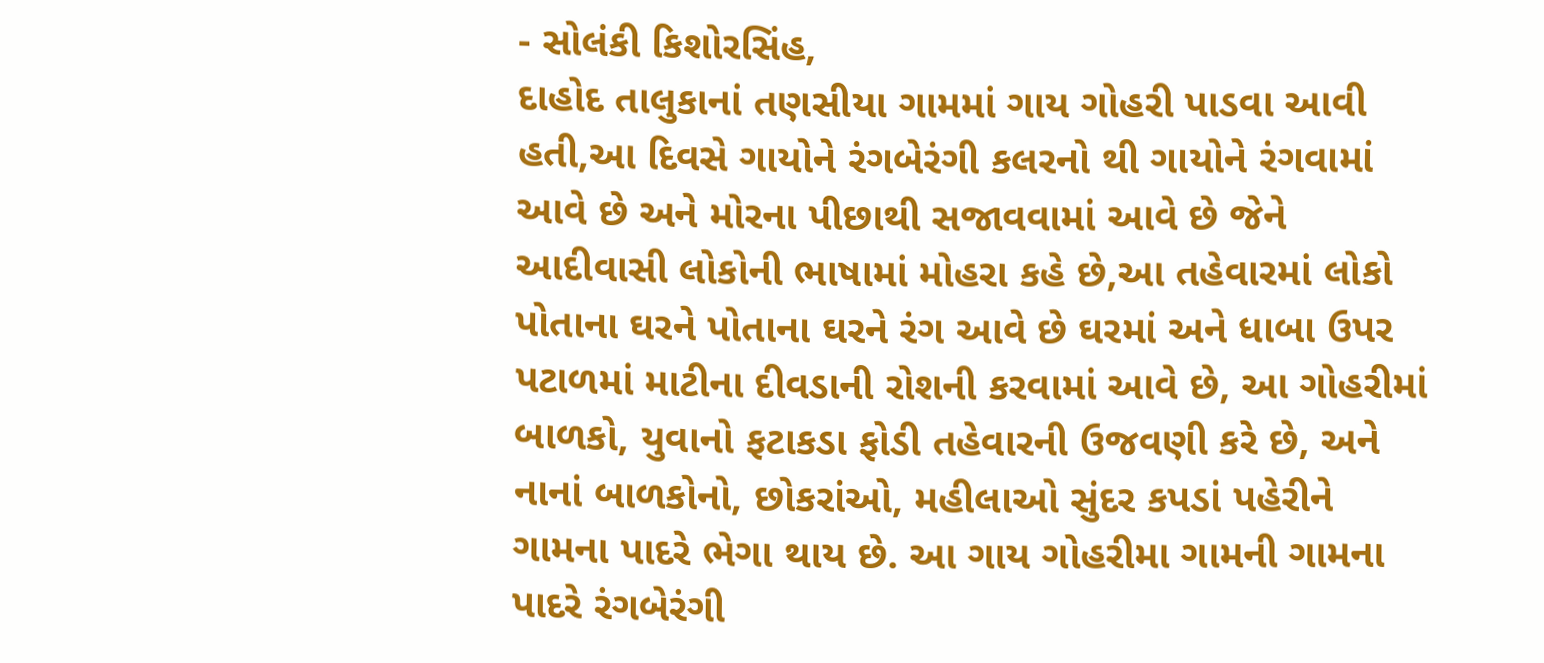- સોલંકી કિશોરસિંહ,
દાહોદ તાલુકાનાં તણસીયા ગામમાં ગાય ગોહરી પાડવા આવી હતી,આ દિવસે ગાયોને રંગબેરંગી કલરનો થી ગાયોને રંગવામાં આવે છે અને મોરના પીછાથી સજાવવામાં આવે છે જેને આદીવાસી લોકોની ભાષામાં મોહરા કહે છે,આ તહેવારમાં લોકો પોતાના ઘરને પોતાના ઘરને રંગ આવે છે ઘરમાં અને ધાબા ઉપર પટાળમાં માટીના દીવડાની રોશની કરવામાં આવે છે, આ ગોહરીમાં બાળકો, યુવાનો ફટાકડા ફોડી તહેવારની ઉજવણી કરે છે, અને નાનાં બાળકોનો, છોકરાંઓ, મહીલાઓ સુંદર કપડાં પહેરીને ગામના પાદરે ભેગા થાય છે. આ ગાય ગોહરીમા ગામની ગામના પાદરે રંગબેરંગી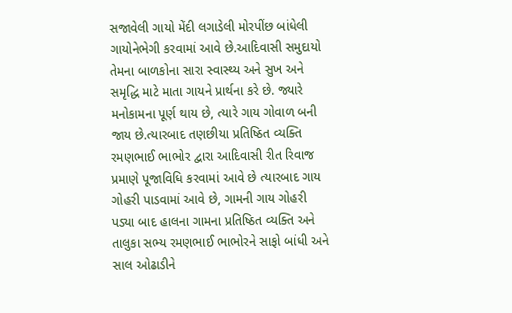સજાવેલી ગાયો મેંદી લગાડેલી મોરપીંછ બાંધેલી ગાયોનેભેગી કરવામાં આવે છે.આદિવાસી સમુદાયો તેમના બાળકોના સારા સ્વાસ્થ્ય અને સુખ અને સમૃદ્ધિ માટે માતા ગાયને પ્રાર્થના કરે છે. જ્યારે મનોકામના પૂર્ણ થાય છે, ત્યારે ગાય ગોવાળ બની જાય છે.ત્યારબાદ તણછીયા પ્રતિષ્ઠિત વ્યક્તિ રમણભાઈ ભાભોર દ્વારા આદિવાસી રીત રિવાજ પ્રમાણે પૂજાવિધિ કરવામાં આવે છે ત્યારબાદ ગાય ગોહરી પાડવામાં આવે છે, ગામની ગાય ગોહરી પડ્યા બાદ હાલના ગામના પ્રતિષ્ઠિત વ્યક્તિ અને તાલુકા સભ્ય રમણભાઈ ભાભોરને સાફો બાંધી અને સાલ ઓઢાડીને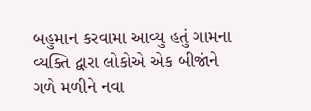બહુમાન કરવામા આવ્યુ હતું ગામના વ્યક્તિ દ્વારા લોકોએ એક બીજાંને ગળે મળીને નવા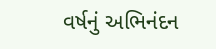વર્ષનું અભિનંદન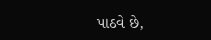પાઠવે છે,